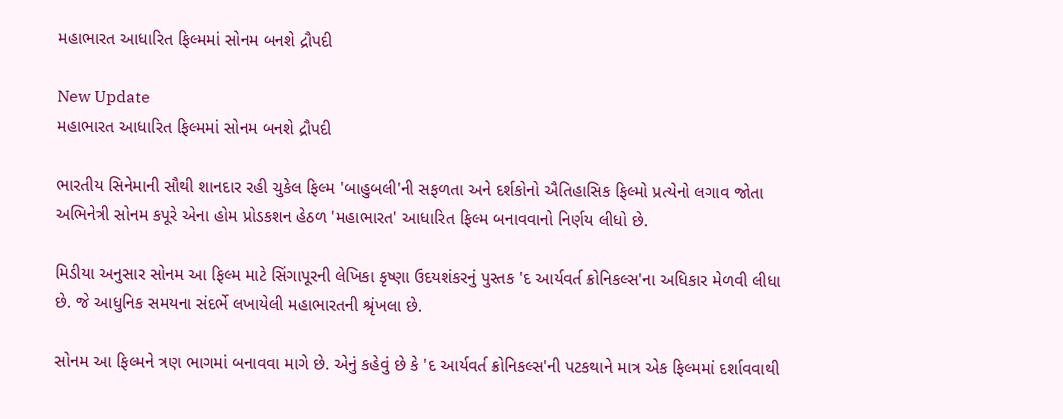મહાભારત આધારિત ફિલ્મમાં સોનમ બનશે દ્રૌપદી

New Update
મહાભારત આધારિત ફિલ્મમાં સોનમ બનશે દ્રૌપદી

ભારતીય સિનેમાની સૌથી શાનદાર રહી ચુકેલ ફિલ્મ 'બાહુબલી'ની સફળતા અને દર્શકોનો ઐતિહાસિક ફિલ્મો પ્રત્યેનો લગાવ જોતા અભિનેત્રી સોનમ કપૂરે એના હોમ પ્રોડકશન હેઠળ 'મહાભારત' આધારિત ફિલ્મ બનાવવાનો નિર્ણય લીધો છે.

મિડીયા અનુસાર સોનમ આ ફિલ્મ માટે સિંગાપૂરની લેખિકા કૃષ્ણા ઉદયશંકરનું પુસ્તક 'દ આર્યવર્ત ક્રોનિકલ્સ'ના અધિકાર મેળવી લીધા છે. જે આધુનિક સમયના સંદર્ભે લખાયેલી મહાભારતની શ્રૃંખલા છે.

સોનમ આ ફિલ્મને ત્રણ ભાગમાં બનાવવા માગે છે. એનું કહેવું છે કે 'દ આર્યવર્ત ક્રોનિકલ્સ'ની પટકથાને માત્ર એક ફિલ્મમાં દર્શાવવાથી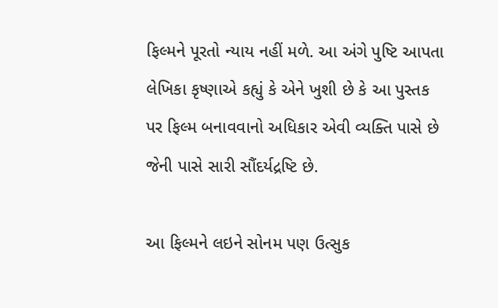ફિલ્મને પૂરતો ન્યાય નહીં મળે. આ અંગે પુષ્ટિ આપતા લેખિકા કૃષ્ણાએ કહ્યું કે એને ખુશી છે કે આ પુસ્તક પર ફિલ્મ બનાવવાનો અધિકાર એવી વ્યક્તિ પાસે છે જેની પાસે સારી સૌંદર્યદ્રષ્ટિ છે.

આ ફિલ્મને લઇને સોનમ પણ ઉત્સુક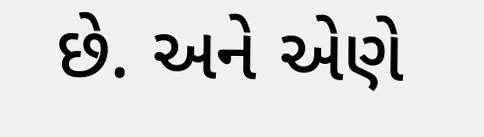છે. અને એણે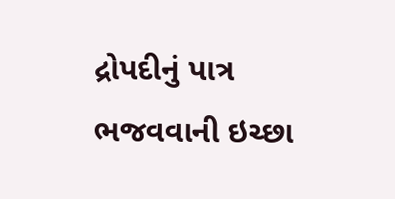દ્રોપદીનું પાત્ર ભજવવાની ઇચ્છા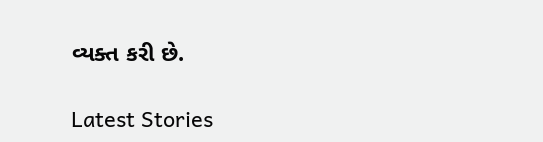વ્યક્ત કરી છે.

Latest Stories